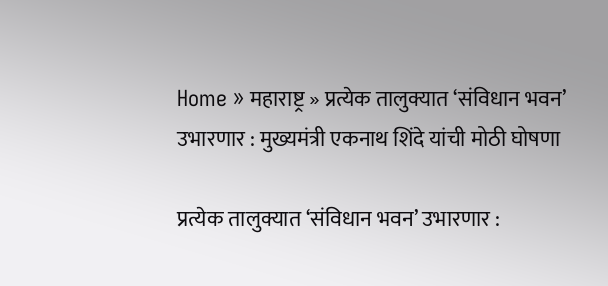Home » महाराष्ट्र » प्रत्येक तालुक्यात ‘संविधान भवन’ उभारणार : मुख्यमंत्री एकनाथ शिंदे यांची मोठी घोषणा

प्रत्येक तालुक्यात ‘संविधान भवन’ उभारणार :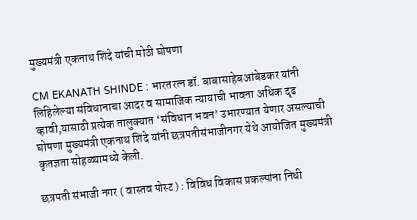मुख्यमंत्री एकनाथ शिंदे यांची मोठी घोषणा

CM EKANATH SHINDE : भारतरत्न डॉ. बाबासाहेबआंबेडकर यांनी लिहिलेल्या संविधानाचा आदर व सामाजिक न्यायाची भावना अधिक दृढ व्हावी,यासाठी प्रत्येक तालुक्यात ‘संविधान भवन’ उभारण्यात येणार असल्याची घोषणा मुख्यमंत्री एकनाथ शिंदे यांनी छत्रपतीसंभाजीनगर येथे आयोजित मुख्यमंत्री कृतज्ञता सोहळ्यामध्ये केली.

छत्रपती संभाजी नगर ( वास्तव पोस्ट ) : विविध विकास प्रकल्पांना निधी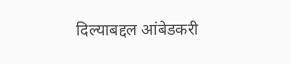दिल्याबद्दल आंबेडकरी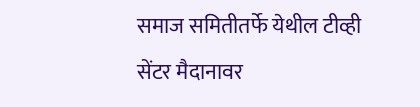समाज समितीतर्फे येथील टीव्ही सेंटर मैदानावर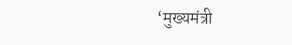‘मुख्यमंत्री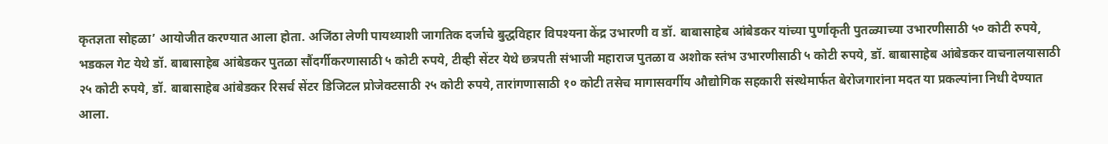कृतज्ञता सोहळा’ आयोजीत करण्यात आला होता. अजिंठा लेणी पायथ्याशी जागतिक दर्जाचे बुद्धविहार विपश्यना केंद्र उभारणी व डॉ. बाबासाहेब आंबेडकर यांच्या पुर्णाकृती पुतळ्याच्या उभारणीसाठी ५० कोटी रुपये, भडकल गेट येथे डॉ. बाबासाहेब आंबेडकर पुतळा सौंदर्गीकरणासाठी ५ कोटी रुपये, टीव्ही सेंटर येथे छत्रपती संभाजी महाराज पुतळा व अशोक स्तंभ उभारणीसाठी ५ कोटी रुपये, डॉ. बाबासाहेब आंबेडकर वाचनालयासाठी २५ कोटी रुपये, डॉ. बाबासाहेब आंबेडकर रिसर्च सेंटर डिजिटल प्रोजेक्टसाठी २५ कोटी रुपये, तारांगणासाठी १० कोटी तसेच मागासवर्गीय औद्योगिक सहकारी संस्थेमार्फत बेरोजगारांना मदत या प्रकल्पांना निधी देण्यात आला.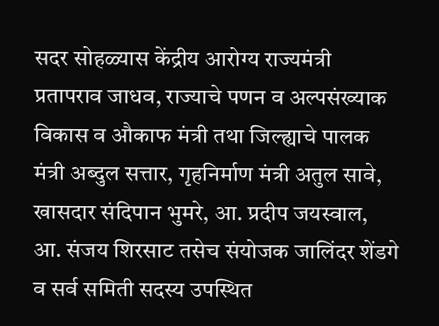सदर सोहळ्यास केंद्रीय आरोग्य राज्यमंत्री प्रतापराव जाधव, राज्याचे पणन व अल्पसंख्याक विकास व औकाफ मंत्री तथा जिल्ह्याचे पालक मंत्री अब्दुल सत्तार, गृहनिर्माण मंत्री अतुल सावे, खासदार संदिपान भुमरे, आ. प्रदीप जयस्वाल, आ. संजय शिरसाट तसेच संयोजक जालिंदर शेंडगे व सर्व समिती सदस्य उपस्थित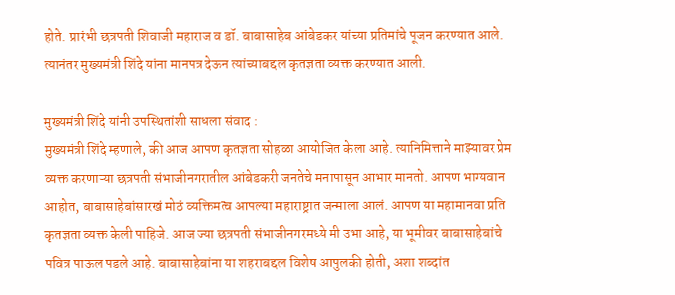होते. प्रारंभी छत्रपती शिवाजी महाराज व डॉ. बाबासाहेब आंबेडकर यांच्या प्रतिमांचे पूजन करण्यात आले. त्यानंतर मुख्यमंत्री शिंदे यांना मानपत्र देऊन त्यांच्याबद्दल कृतज्ञता व्यक्त करण्यात आली.

मुख्यमंत्री शिंदे यांनी उपस्थितांशी साधला संवाद :
मुख्यमंत्री शिंदे म्हणाले, की आज आपण कृतज्ञता सोहळा आयोजित केला आहे. त्यानिमित्ताने माझ्यावर प्रेम व्यक्त करणाऱ्या छत्रपती संभाजीनगरातील आंबेडकरी जनतेचे मनापासून आभार मानतो. आपण भाग्यवान आहोत, बाबासाहेबांसारखं मोठं व्यक्तिमत्व आपल्या महाराष्ट्रात जन्माला आलं. आपण या महामानवा प्रति कृतज्ञता व्यक्त केली पाहिजे. आज ज्या छत्रपती संभाजीनगरमध्ये मी उभा आहे, या भूमीवर बाबासाहेबांचे पवित्र पाऊल पडले आहे. बाबासाहेबांना या शहराबद्दल विशेष आपुलकी होती, अशा शब्दांत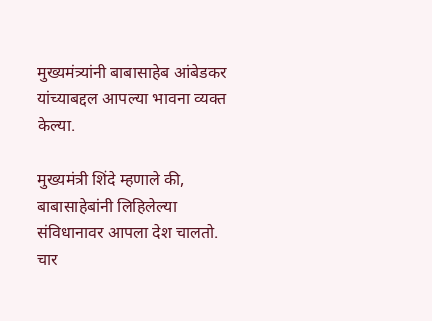मुख्यमंत्र्यांनी बाबासाहेब आंबेडकर यांच्याबद्दल आपल्या भावना व्यक्त केल्या.

मुख्यमंत्री शिंदे म्हणाले की, बाबासाहेबांनी लिहिलेल्या संविधानावर आपला देश चालतो. चार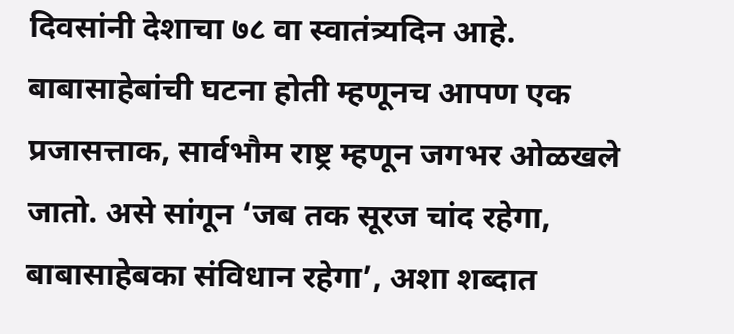दिवसांनी देशाचा ७८ वा स्वातंत्र्यदिन आहे. बाबासाहेबांची घटना होती म्हणूनच आपण एक प्रजासत्ताक, सार्वभौम राष्ट्र म्हणून जगभर ओळखले जातो. असे सांगून ‘जब तक सूरज चांद रहेगा, बाबासाहेबका संविधान रहेगा’, अशा शब्दात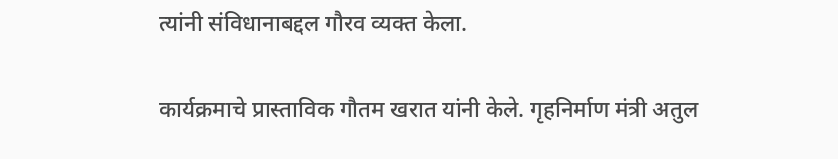त्यांनी संविधानाबद्दल गौरव व्यक्त केला.

कार्यक्रमाचे प्रास्ताविक गौतम खरात यांनी केले. गृहनिर्माण मंत्री अतुल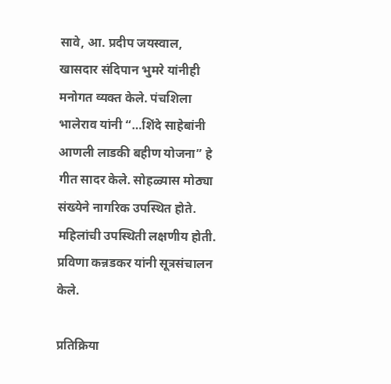सावे, आ. प्रदीप जयस्वाल, खासदार संदिपान भुमरे यांनीही मनोगत व्यक्त केले. पंचशिला भालेराव यांनी “…शिंदे साहेबांनी आणली लाडकी बहीण योजना” हे गीत सादर केले. सोहळ्यास मोठ्या संख्येने नागरिक उपस्थित होते. महिलांची उपस्थिती लक्षणीय होती. प्रविणा कन्नडकर यांनी सूत्रसंचालन केले.

प्रतिक्रिया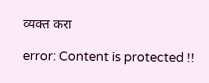व्यक्त करा

error: Content is protected !!